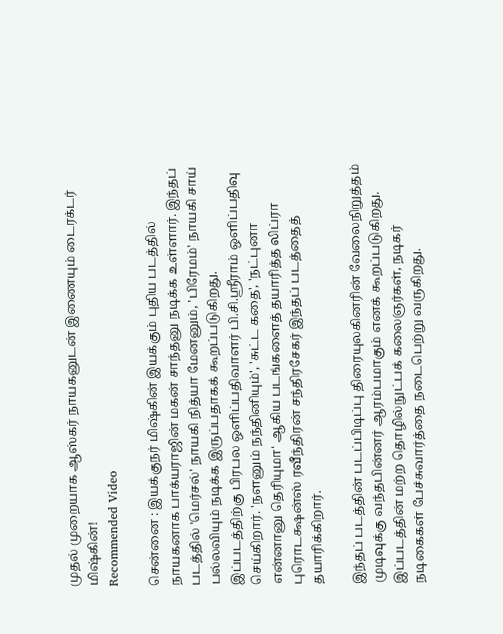முதல் முறையாக ஆஸ்கர் நாயகனுடன் இணையும் டைரக்டர் மிஷ்கின்!
Recommended Video

சென்னை : இயக்குநர் மிஷ்கின் இயக்கும் புதிய படத்தில் நாயகனாக பாக்யராஜின் மகன் சாந்தனு நடிக்க உள்ளார். இந்தப் படத்தில் 'மெர்சல்' நாயகி நித்யா மேனனும், 'பிரேமம்' நாயகி சாய் பல்லவியும் நடிக்க இருப்பதாகக் கூறப்படுகிறது.
இப்படத்திற்கு பிரபல ஒளிப்பதிவாளர் பி.சி.ஸ்ரீராம் ஒளிப்பதிவு செய்கிறார். 'நளனும் நந்தினியும்', 'சுட்ட கதை', 'நட்புனா என்னானு தெரியுமா' ஆகிய படங்களைத் தயாரித்த லிப்ரா புரொடக்ஷன்ஸ் ரவீந்திரன் சந்திரசேகர் இந்தப் படத்தைத் தயாரிக்கிறார்.

இந்தப் படத்தின் படப்பிடிப்பு திரையுலகினரின் வேலைநிறுத்தம் முடிவுக்கு வந்தபின்னர் ஆரம்பமாகும் எனக் கூறப்படுகிறது. இப்படத்தின் மற்ற தொழில்நுட்பக் கலைஞர்கள், நடிகர் நடிகைகள் பேச்சுவார்த்தை நடைபெற்று வருகிறது.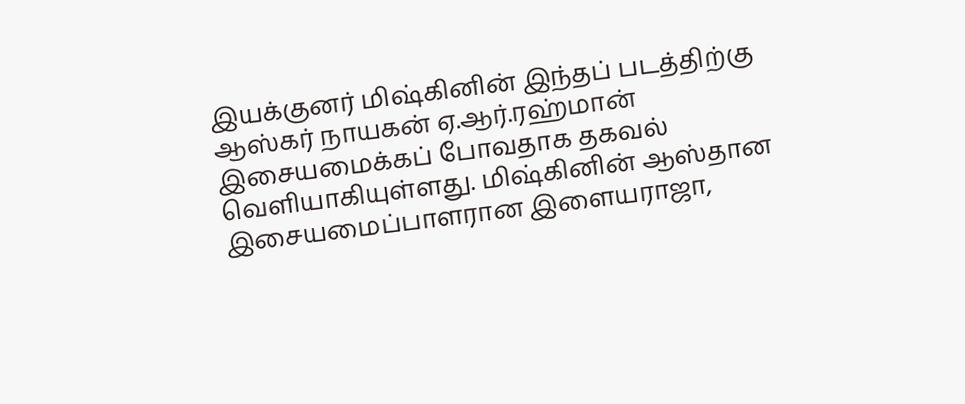இயக்குனர் மிஷ்கினின் இந்தப் படத்திற்கு ஆஸ்கர் நாயகன் ஏ.ஆர்.ரஹ்மான் இசையமைக்கப் போவதாக தகவல் வெளியாகியுள்ளது. மிஷ்கினின் ஆஸ்தான இசையமைப்பாளரான இளையராஜா,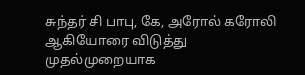சுந்தர் சி பாபு, கே, அரோல் கரோலி ஆகியோரை விடுத்து முதல்முறையாக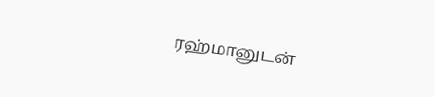ரஹ்மானுடன்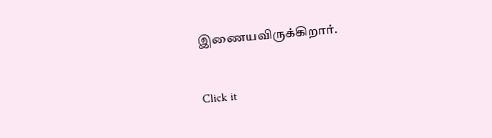இணையவிருக்கிறார்.


Click it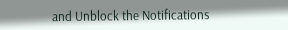and Unblock the Notifications